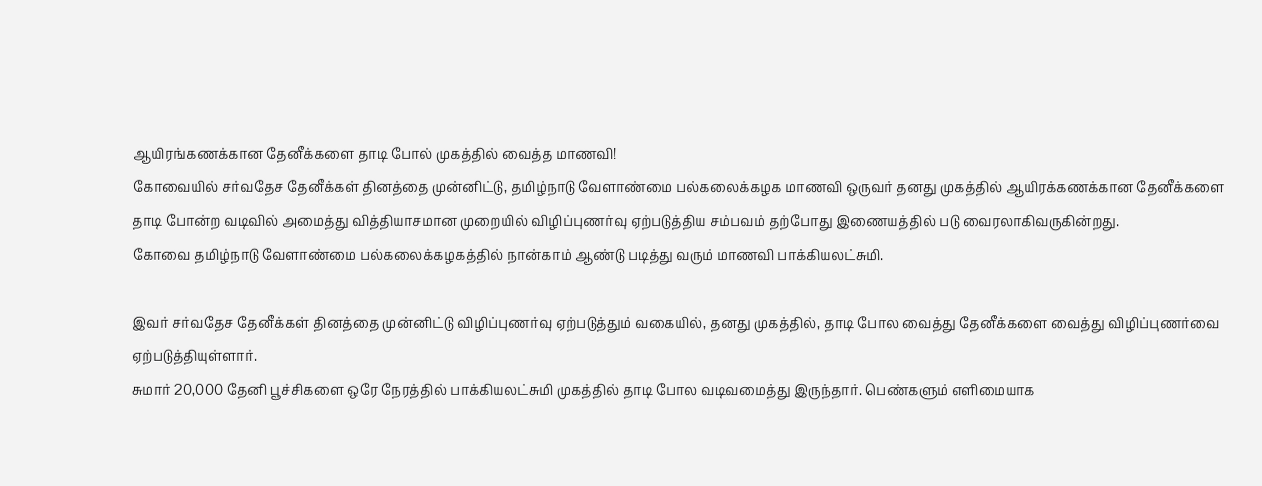ஆயிரங்கணக்கான தேனீக்களை தாடி போல் முகத்தில் வைத்த மாணவி!
கோவையில் சர்வதேச தேனீக்கள் தினத்தை முன்னிட்டு, தமிழ்நாடு வேளாண்மை பல்கலைக்கழக மாணவி ஒருவர் தனது முகத்தில் ஆயிரக்கணக்கான தேனீக்களை தாடி போன்ற வடிவில் அமைத்து வித்தியாசமான முறையில் விழிப்புணர்வு ஏற்படுத்திய சம்பவம் தற்போது இணையத்தில் படு வைரலாகிவருகின்றது.
கோவை தமிழ்நாடு வேளாண்மை பல்கலைக்கழகத்தில் நான்காம் ஆண்டு படித்து வரும் மாணவி பாக்கியலட்சுமி.

இவர் சர்வதேச தேனீக்கள் தினத்தை முன்னிட்டு விழிப்புணர்வு ஏற்படுத்தும் வகையில், தனது முகத்தில், தாடி போல வைத்து தேனீக்களை வைத்து விழிப்புணர்வை ஏற்படுத்தியுள்ளார்.
சுமார் 20,000 தேனி பூச்சிகளை ஒரே நேரத்தில் பாக்கியலட்சுமி முகத்தில் தாடி போல வடிவமைத்து இருந்தார். பெண்களும் எளிமையாக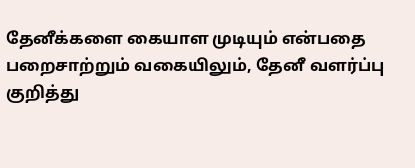தேனீக்களை கையாள முடியும் என்பதை பறைசாற்றும் வகையிலும், தேனீ வளர்ப்பு குறித்து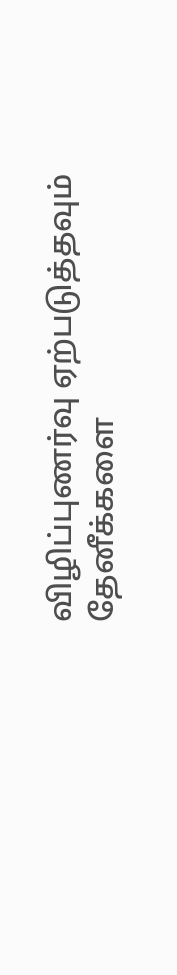விழிப்புணர்வு ஏற்படுத்தவும் தேனீக்களை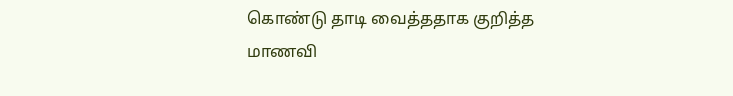கொண்டு தாடி வைத்ததாக குறித்த மாணவி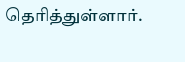தெரித்துள்ளார்.